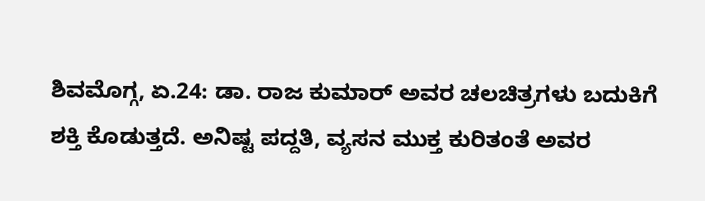ಶಿವಮೊಗ್ಗ, ಏ.24: ಡಾ. ರಾಜ ಕುಮಾರ್ ಅವರ ಚಲಚಿತ್ರಗಳು ಬದುಕಿಗೆ ಶಕ್ತಿ ಕೊಡುತ್ತದೆ. ಅನಿಷ್ಟ ಪದ್ದತಿ, ವ್ಯಸನ ಮುಕ್ತ ಕುರಿತಂತೆ ಅವರ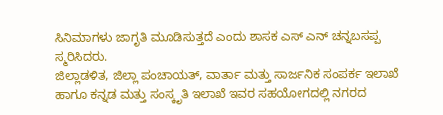ಸಿನಿಮಾಗಳು ಜಾಗೃತಿ ಮೂಡಿಸುತ್ತದೆ ಎಂದು ಶಾಸಕ ಎಸ್ ಎನ್ ಚನ್ನಬಸಪ್ಪ ಸ್ಮರಿಸಿದರು.
ಜಿಲ್ಲಾಡಳಿತ, ಜಿಲ್ಲಾ ಪಂಚಾಯತ್, ವಾರ್ತಾ ಮತ್ತು ಸಾರ್ಜನಿಕ ಸಂಪರ್ಕ ಇಲಾಖೆ ಹಾಗೂ ಕನ್ನಡ ಮತ್ತು ಸಂಸ್ಕೃತಿ ಇಲಾಖೆ ಇವರ ಸಹಯೋಗದಲ್ಲಿ ನಗರದ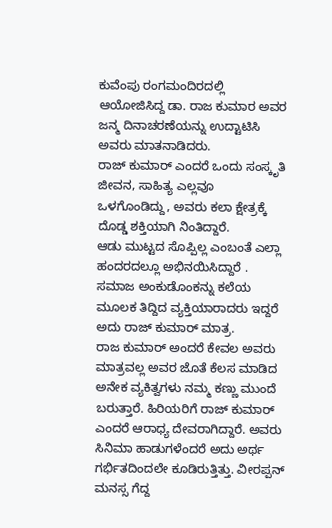ಕುವೆಂಪು ರಂಗಮಂದಿರದಲ್ಲಿ ಆಯೋಜಿಸಿದ್ದ ಡಾ. ರಾಜ ಕುಮಾರ ಅವರ ಜನ್ಮ ದಿನಾಚರಣೆಯನ್ನು ಉದ್ಟಾಟಿಸಿ ಅವರು ಮಾತನಾಡಿದರು.
ರಾಜ್ ಕುಮಾರ್ ಎಂದರೆ ಒಂದು ಸಂಸ್ಕೃತಿ ಜೀವನ, ಸಾಹಿತ್ಯ ಎಲ್ಲವೂ ಒಳಗೊಂಡಿದ್ದು, ಅವರು ಕಲಾ ಕ್ಷೇತ್ರಕ್ಕೆ ದೊಡ್ಡ ಶಕ್ತಿಯಾಗಿ ನಿಂತಿದ್ದಾರೆ.
ಆಡು ಮುಟ್ಟದ ಸೊಪ್ಪಿಲ್ಲ ಎಂಬಂತೆ ಎಲ್ಲಾ ಹಂದರದಲ್ಲೂ ಅಭಿನಯಿಸಿದ್ದಾರೆ . ಸಮಾಜ ಅಂಕುಡೊಂಕನ್ನು ಕಲೆಯ ಮೂಲಕ ತಿದ್ದಿದ ವ್ಯಕ್ತಿಯಾರಾದರು ಇದ್ದರೆ ಅದು ರಾಜ್ ಕುಮಾರ್ ಮಾತ್ರ.
ರಾಜ ಕುಮಾರ್ ಅಂದರೆ ಕೇವಲ ಅವರು ಮಾತ್ರವಲ್ಲ ಅವರ ಜೊತೆ ಕೆಲಸ ಮಾಡಿದ ಅನೇಕ ವ್ಯಕಿತ್ವಗಳು ನಮ್ಮ ಕಣ್ಣು ಮುಂದೆ ಬರುತ್ತಾರೆ. ಹಿರಿಯರಿಗೆ ರಾಜ್ ಕುಮಾರ್ ಎಂದರೆ ಆರಾಧ್ಯ ದೇವರಾಗಿದ್ದಾರೆ. ಅವರು ಸಿನಿಮಾ ಹಾಡುಗಳೆಂದರೆ ಅದು ಅರ್ಥ ಗರ್ಭಿತದಿಂದಲೇ ಕೂಡಿರುತ್ತಿತ್ತು. ವೀರಪ್ಪನ್ ಮನಸ್ಸ ಗೆದ್ದ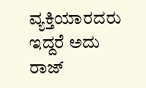ವ್ಯಕ್ತಿಯಾರದರು ಇದ್ದರೆ ಅದು ರಾಜ್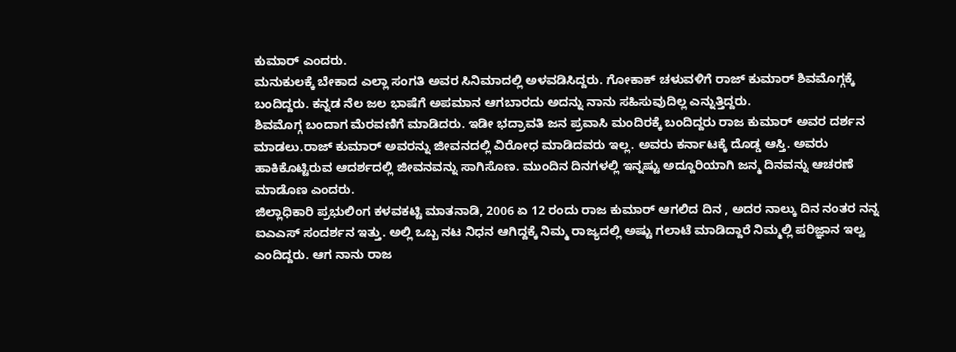ಕುಮಾರ್ ಎಂದರು.
ಮನುಕುಲಕ್ಕೆ ಬೇಕಾದ ಎಲ್ಲಾ ಸಂಗತಿ ಅವರ ಸಿನಿಮಾದಲ್ಲಿ ಅಳವಡಿಸಿದ್ದರು. ಗೋಕಾಕ್ ಚಳುವಳಿಗೆ ರಾಜ್ ಕುಮಾರ್ ಶಿವಮೊಗ್ಗಕ್ಕೆ ಬಂದಿದ್ದರು. ಕನ್ನಡ ನೆಲ ಜಲ ಭಾಷೆಗೆ ಅಪಮಾನ ಆಗಬಾರದು ಅದನ್ನು ನಾನು ಸಹಿಸುವುದಿಲ್ಲ ಎನ್ನುತ್ತಿದ್ದರು.
ಶಿವಮೊಗ್ಗ ಬಂದಾಗ ಮೆರವಣಿಗೆ ಮಾಡಿದರು. ಇಡೀ ಭದ್ರಾವತಿ ಜನ ಪ್ರವಾಸಿ ಮಂದಿರಕ್ಕೆ ಬಂದಿದ್ದರು ರಾಜ ಕುಮಾರ್ ಅವರ ದರ್ಶನ ಮಾಡಲು.ರಾಜ್ ಕುಮಾರ್ ಅವರನ್ನು ಜೀವನದಲ್ಲಿ ವಿರೋಧ ಮಾಡಿದವರು ಇಲ್ಲ. ಅವರು ಕರ್ನಾಟಕ್ಕೆ ದೊಡ್ಡ ಆಸ್ತಿ. ಅವರು ಹಾಕಿಕೊಟ್ಟಿರುವ ಆದರ್ಶದಲ್ಲಿ ಜೀವನವನ್ನು ಸಾಗಿಸೊಣ. ಮುಂದಿನ ದಿನಗಳಲ್ಲಿ ಇನ್ನಷ್ಟು ಅದ್ದೂರಿಯಾಗಿ ಜನ್ಮ ದಿನವನ್ನು ಆಚರಣೆ ಮಾಡೊಣ ಎಂದರು.
ಜಿಲ್ಲಾಧಿಕಾರಿ ಪ್ರಭುಲಿಂಗ ಕಳವಕಟ್ಟಿ ಮಾತನಾಡಿ, 2006 ಏ 12 ರಂದು ರಾಜ ಕುಮಾರ್ ಆಗಲಿದ ದಿನ , ಅದರ ನಾಲ್ಕು ದಿನ ನಂತರ ನನ್ನ ಐಎಎಸ್ ಸಂದರ್ಶನ ಇತ್ತು. ಅಲ್ಲಿ ಒಬ್ಬ ನಟ ನಿಧನ ಆಗಿದ್ದಕ್ಕೆ ನಿಮ್ಮ ರಾಜ್ಯದಲ್ಲಿ ಅಷ್ಟು ಗಲಾಟೆ ಮಾಡಿದ್ದಾರೆ ನಿಮ್ಮಲ್ಲಿ ಪರಿಜ್ಞಾನ ಇಲ್ವ ಎಂದಿದ್ದರು. ಆಗ ನಾನು ರಾಜ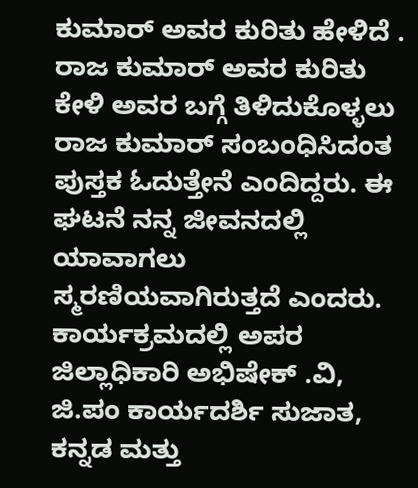ಕುಮಾರ್ ಅವರ ಕುರಿತು ಹೇಳಿದೆ . ರಾಜ ಕುಮಾರ್ ಅವರ ಕುರಿತು ಕೇಳಿ ಅವರ ಬಗ್ಗೆ ತಿಳಿದುಕೊಳ್ಳಲು ರಾಜ ಕುಮಾರ್ ಸಂಬಂಧಿಸಿದಂತ ಪುಸ್ತಕ ಓದುತ್ತೇನೆ ಎಂದಿದ್ದರು. ಈ ಘಟನೆ ನನ್ನ ಜೀವನದಲ್ಲಿ ಯಾವಾಗಲು ಸ್ಮರಣಿಯವಾಗಿರುತ್ತದೆ ಎಂದರು.
ಕಾರ್ಯಕ್ರಮದಲ್ಲಿ ಅಪರ ಜಿಲ್ಲಾಧಿಕಾರಿ ಅಭಿಷೇಕ್ .ವಿ, ಜಿ.ಪಂ ಕಾರ್ಯದರ್ಶಿ ಸುಜಾತ, ಕನ್ನಡ ಮತ್ತು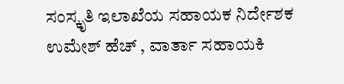ಸಂಸ್ಕೃತಿ ಇಲಾಖೆಯ ಸಹಾಯಕ ನಿರ್ದೇಶಕ ಉಮೇಶ್ ಹೆಚ್ , ವಾರ್ತಾ ಸಹಾಯಕಿ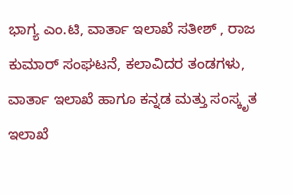ಭಾಗ್ಯ ಎಂ.ಟಿ, ವಾರ್ತಾ ಇಲಾಖೆ ಸತೀಶ್ , ರಾಜ ಕುಮಾರ್ ಸಂಘಟನೆ, ಕಲಾವಿದರ ತಂಡಗಳು, ವಾರ್ತಾ ಇಲಾಖೆ ಹಾಗೂ ಕನ್ನಡ ಮತ್ತು ಸಂಸ್ಕೃತ ಇಲಾಖೆ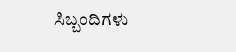ಸಿಬ್ಬಂದಿಗಳು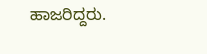ಹಾಜರಿದ್ದರು.